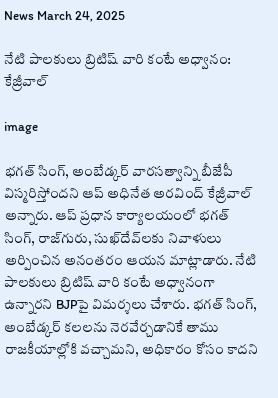News March 24, 2025

నేటి పాలకులు బ్రిటిష్ వారి కంటే అధ్వానం: కేజ్రీవాల్

image

భగత్ సింగ్, అంబేడ్కర్ వారసత్వాన్ని బీజేపీ విస్మరిస్తోందని ఆప్ అధినేత అరవింద్ కేజ్రీవాల్ అన్నారు. ఆప్ ప్రధాన కార్యాలయంలో భగత్ సింగ్, రాజ్‌గురు, సుఖ్‌దేవ్‌లకు నివాళులు అర్పించిన అనంతరం ఆయన మాట్లాడారు. నేటి పాలకులు బ్రిటిష్ వారి కంటే అధ్వానంగా ఉన్నారని BJPపై విమర్శలు చేశారు. భగత్ సింగ్, అంబేడ్కర్ కలలను నెరవేర్చడానికే తాము రాజకీయాల్లోకి వచ్చామని, అధికారం కోసం కాదని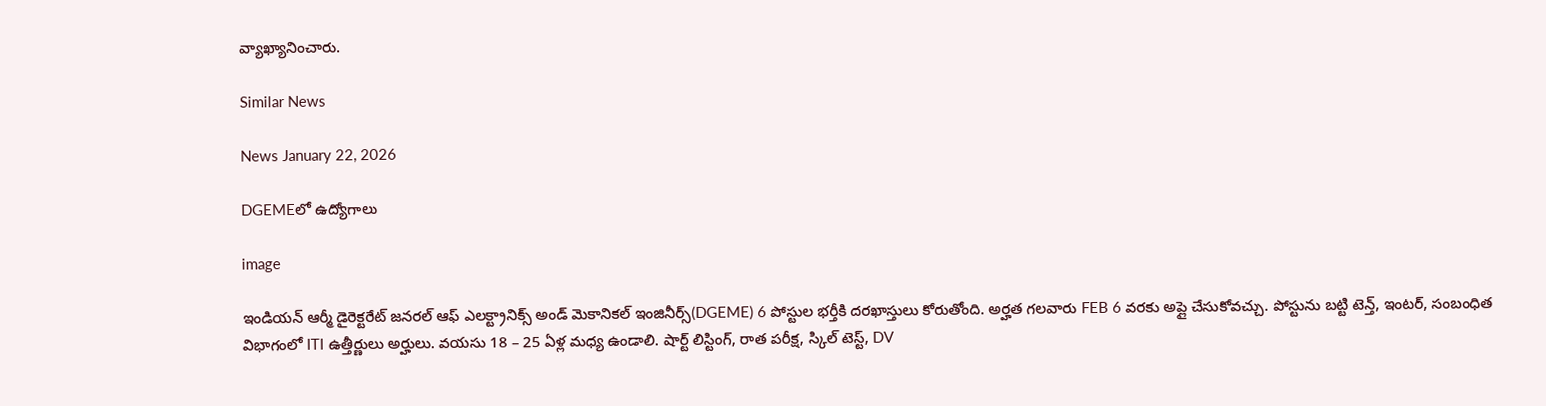వ్యాఖ్యానించారు.

Similar News

News January 22, 2026

DGEMEలో ఉద్యోగాలు

image

ఇండియన్ ఆర్మీ డైరెక్టరేట్ జనరల్ ఆఫ్ ఎలక్ట్రానిక్స్ అండ్ మెకానికల్ ఇంజినీర్స్(DGEME) 6 పోస్టుల భర్తీకి దరఖాస్తులు కోరుతోంది. అర్హత గలవారు FEB 6 వరకు అప్లై చేసుకోవచ్చు. పోస్టును బట్టి టెన్త్, ఇంటర్, సంబంధిత విభాగంలో ITI ఉత్తీర్ణులు అర్హులు. వయసు 18 – 25 ఏళ్ల మధ్య ఉండాలి. షార్ట్ లిస్టింగ్, రాత పరీక్ష, స్కిల్ టెస్ట్, DV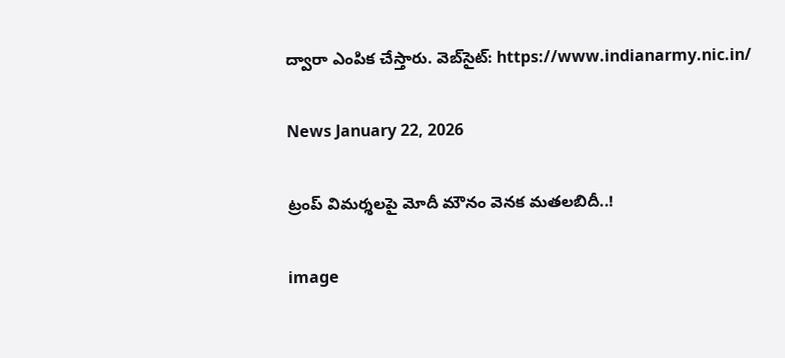ద్వారా ఎంపిక చేస్తారు. వెబ్‌సైట్: https://www.indianarmy.nic.in/

News January 22, 2026

ట్రంప్ విమర్శలపై మోదీ మౌనం వెనక మతలబిదీ..!

image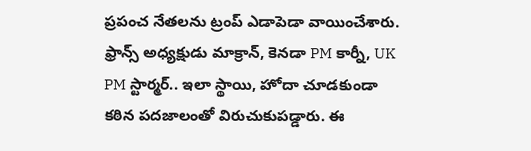ప్రపంచ నేతలను ట్రంప్ ఎడాపెడా వాయించేశారు. ఫ్రాన్స్ అధ్యక్షుడు మాక్రాన్, కెనడా PM కార్నీ, UK PM స్టార్మర్.. ఇలా స్థాయి, హోదా చూడకుండా కఠిన పదజాలంతో విరుచుకుపడ్డారు. ఈ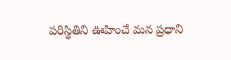పరిస్థితిని ఊహించే మన ప్రధాని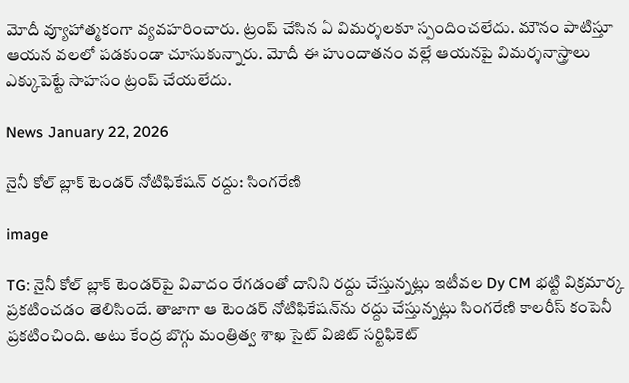మోదీ వ్యూహాత్మకంగా వ్యవహరించారు. ట్రంప్ చేసిన ఏ విమర్శలకూ స్పందించలేదు. మౌనం పాటిస్తూ ఆయన వలలో పడకుండా చూసుకున్నారు. మోదీ ఈ హుందాతనం వల్లే ఆయనపై విమర్శనాస్త్రాలు ఎక్కుపెట్టే సాహసం ట్రంప్ చేయలేదు.

News January 22, 2026

నైనీ కోల్ బ్లాక్ టెండర్ నోటిఫికేషన్ రద్దు: సింగరేణి

image

TG: నైనీ కోల్ బ్లాక్ టెండర్‌పై వివాదం రేగడంతో దానిని రద్దు చేస్తున్నట్లు ఇటీవల Dy CM భట్టి విక్రమార్క ప్రకటించడం తెలిసిందే. తాజాగా ఆ టెండర్ నోటిఫికేషన్‌ను రద్దు చేస్తున్నట్లు సింగరేణి కాలరీస్ కంపెనీ ప్రకటించింది. అటు కేంద్ర బొగ్గు మంత్రిత్వ శాఖ సైట్ విజిట్ సర్టిఫికెట్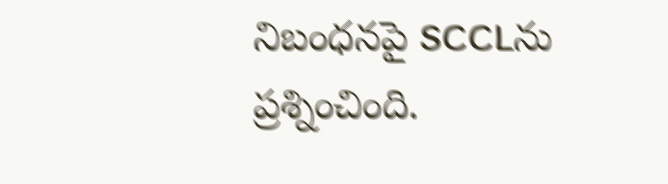నిబంధనపై SCCLను ప్రశ్నించింది.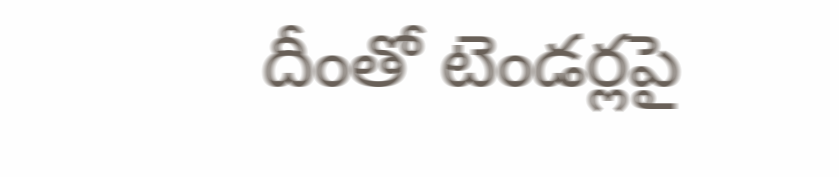దీంతో టెండర్లపై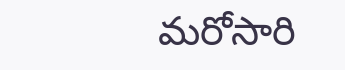మరోసారి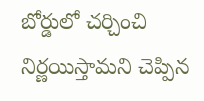బోర్డులో చర్చించి నిర్ణయిస్తామని చెప్పిన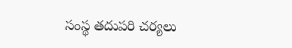సంస్థ తదుపరి చర్యలు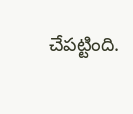చేపట్టింది.